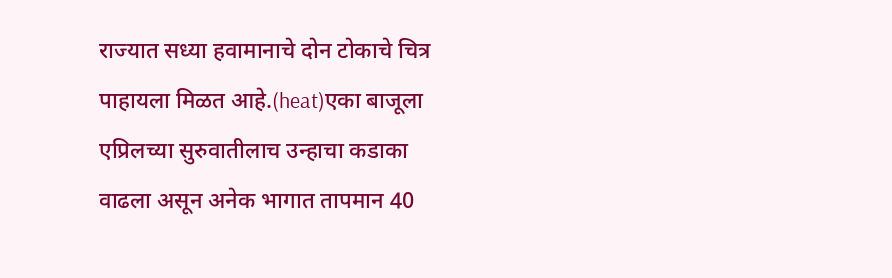राज्यात सध्या हवामानाचे दोन टोकाचे चित्र पाहायला मिळत आहे.(heat)एका बाजूला एप्रिलच्या सुरुवातीलाच उन्हाचा कडाका वाढला असून अनेक भागात तापमान 40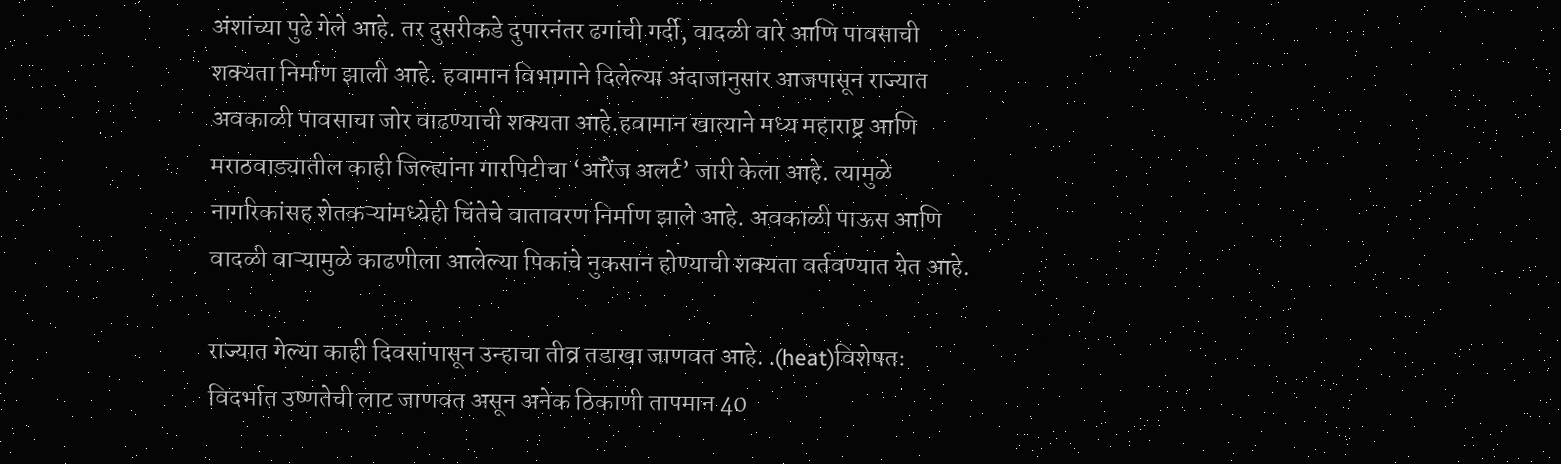अंशांच्या पुढे गेले आहे. तर दुसरीकडे दुपारनंतर ढगांची गर्दी, वादळी वारे आणि पावसाची शक्यता निर्माण झाली आहे. हवामान विभागाने दिलेल्या अंदाजानुसार आजपासून राज्यात अवकाळी पावसाचा जोर वाढण्याची शक्यता आहे.हवामान खात्याने मध्य महाराष्ट्र आणि मराठवाड्यातील काही जिल्ह्यांना गारपिटीचा ‘ऑरेंज अलर्ट’ जारी केला आहे. त्यामुळे नागरिकांसह शेतकऱ्यांमध्येही चिंतेचे वातावरण निर्माण झाले आहे. अवकाळी पाऊस आणि वादळी वाऱ्यामुळे काढणीला आलेल्या पिकांचे नुकसान होण्याची शक्यता वर्तवण्यात येत आहे.

राज्यात गेल्या काही दिवसांपासून उन्हाचा तीव्र तडाखा जाणवत आहे. .(heat)विशेषतः विदर्भात उष्णतेची लाट जाणवत असून अनेक ठिकाणी तापमान 40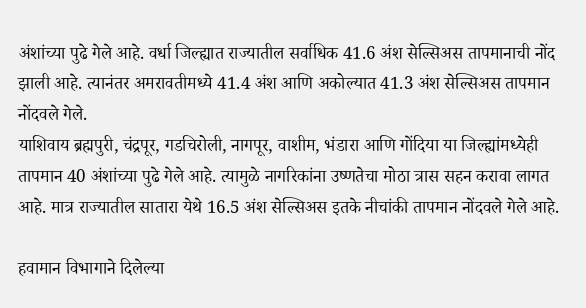अंशांच्या पुढे गेले आहे. वर्धा जिल्ह्यात राज्यातील सर्वाधिक 41.6 अंश सेल्सिअस तापमानाची नोंद झाली आहे. त्यानंतर अमरावतीमध्ये 41.4 अंश आणि अकोल्यात 41.3 अंश सेल्सिअस तापमान नोंदवले गेले.
याशिवाय ब्रह्मपुरी, चंद्रपूर, गडचिरोली, नागपूर, वाशीम, भंडारा आणि गोंदिया या जिल्ह्यांमध्येही तापमान 40 अंशांच्या पुढे गेले आहे. त्यामुळे नागरिकांना उष्णतेचा मोठा त्रास सहन करावा लागत आहे. मात्र राज्यातील सातारा येथे 16.5 अंश सेल्सिअस इतके नीचांकी तापमान नोंदवले गेले आहे.

हवामान विभागाने दिलेल्या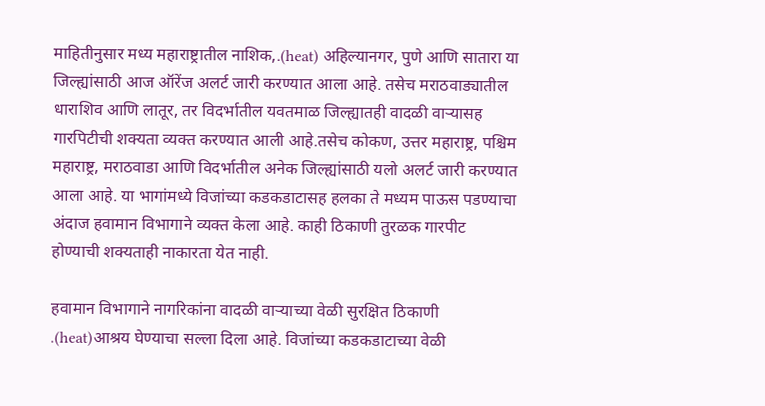माहितीनुसार मध्य महाराष्ट्रातील नाशिक,.(heat) अहिल्यानगर, पुणे आणि सातारा या जिल्ह्यांसाठी आज ऑरेंज अलर्ट जारी करण्यात आला आहे. तसेच मराठवाड्यातील धाराशिव आणि लातूर, तर विदर्भातील यवतमाळ जिल्ह्यातही वादळी वाऱ्यासह गारपिटीची शक्यता व्यक्त करण्यात आली आहे.तसेच कोकण, उत्तर महाराष्ट्र, पश्चिम महाराष्ट्र, मराठवाडा आणि विदर्भातील अनेक जिल्ह्यांसाठी यलो अलर्ट जारी करण्यात आला आहे. या भागांमध्ये विजांच्या कडकडाटासह हलका ते मध्यम पाऊस पडण्याचा अंदाज हवामान विभागाने व्यक्त केला आहे. काही ठिकाणी तुरळक गारपीट होण्याची शक्यताही नाकारता येत नाही.

हवामान विभागाने नागरिकांना वादळी वाऱ्याच्या वेळी सुरक्षित ठिकाणी .(heat)आश्रय घेण्याचा सल्ला दिला आहे. विजांच्या कडकडाटाच्या वेळी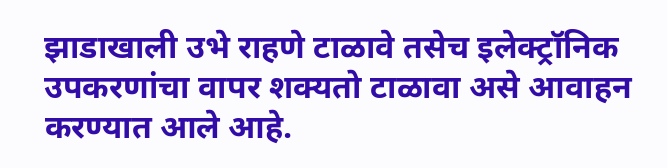झाडाखाली उभे राहणे टाळावे तसेच इलेक्ट्रॉनिक उपकरणांचा वापर शक्यतो टाळावा असे आवाहन करण्यात आले आहे.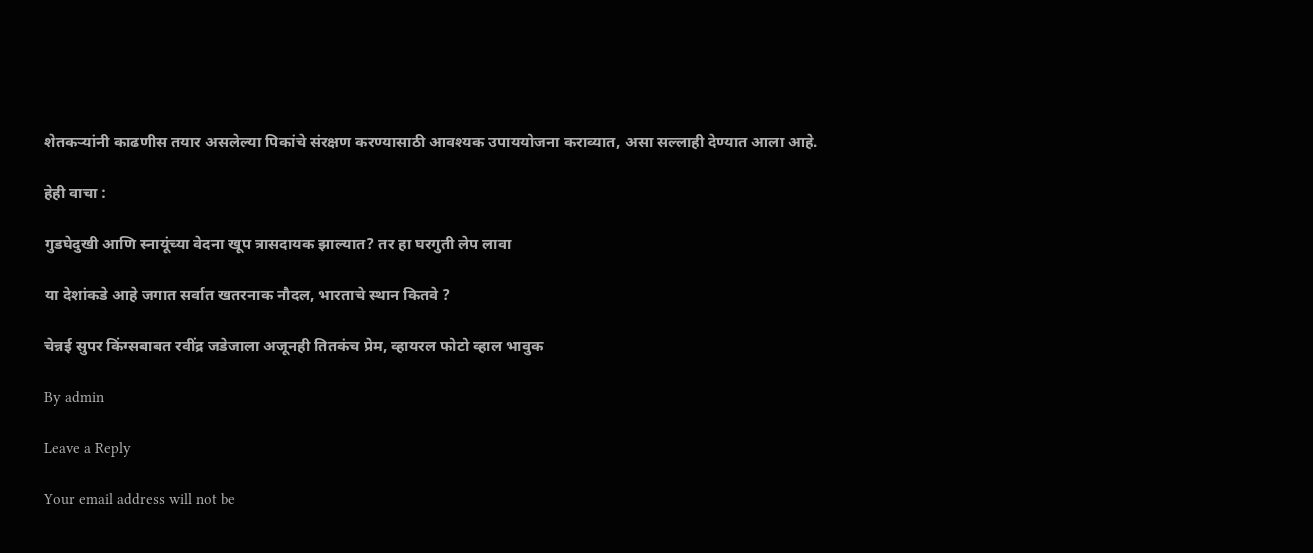शेतकऱ्यांनी काढणीस तयार असलेल्या पिकांचे संरक्षण करण्यासाठी आवश्यक उपाययोजना कराव्यात, असा सल्लाही देण्यात आला आहे.

हेही वाचा :

गुडघेदुखी आणि स्नायूंच्या वेदना खूप त्रासदायक झाल्यात? तर हा घरगुती लेप लावा

या देशांकडे आहे जगात सर्वात खतरनाक नौदल, भारताचे स्थान कितवे ?

चेन्नई सुपर किंग्सबाबत रवींद्र जडेजाला अजूनही तितकंच प्रेम, व्हायरल फोटो व्हाल भावुक

By admin

Leave a Reply

Your email address will not be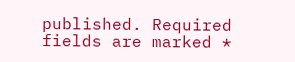published. Required fields are marked *